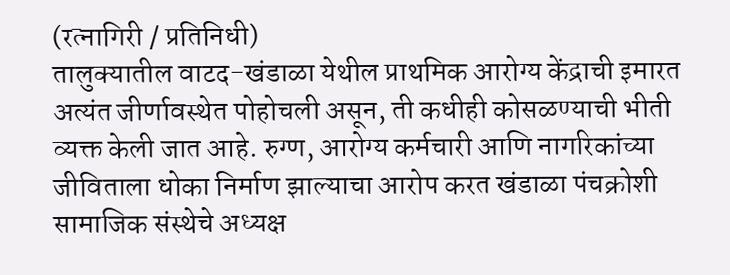(रत्नागिरी / प्रतिनिधी)
तालुक्यातील वाटद-खंडाळा येथील प्राथमिक आरोग्य केंद्राची इमारत अत्यंत जीर्णावस्थेत पोहोचली असून, ती कधीही कोसळण्याची भीती व्यक्त केली जात आहे. रुग्ण, आरोग्य कर्मचारी आणि नागरिकांच्या जीविताला धोका निर्माण झाल्याचा आरोप करत खंडाळा पंचक्रोशी सामाजिक संस्थेचे अध्यक्ष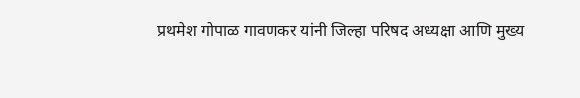प्रथमेश गोपाळ गावणकर यांनी जिल्हा परिषद अध्यक्षा आणि मुख्य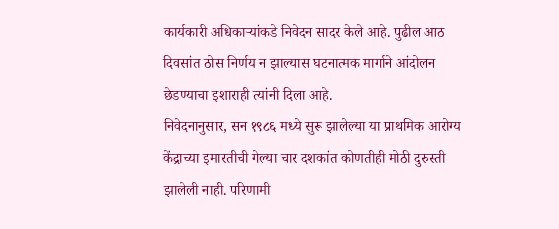कार्यकारी अधिकाऱ्यांकडे निवेदन सादर केले आहे. पुढील आठ दिवसांत ठोस निर्णय न झाल्यास घटनात्मक मार्गाने आंदोलन छेडण्याचा इशाराही त्यांनी दिला आहे.
निवेदनानुसार, सन १९८६ मध्ये सुरू झालेल्या या प्राथमिक आरोग्य केंद्राच्या इमारतीची गेल्या चार दशकांत कोणतीही मोठी दुरुस्ती झालेली नाही. परिणामी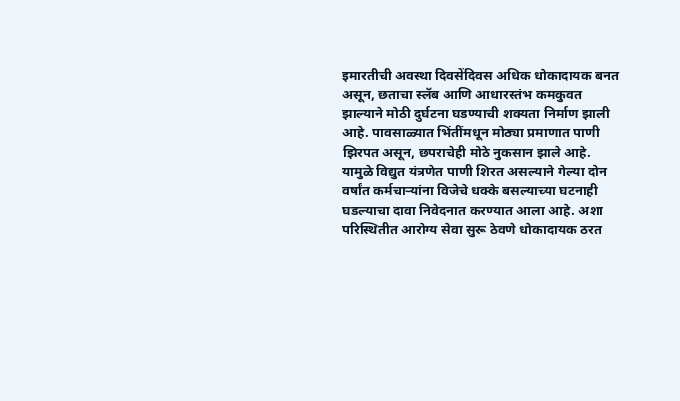इमारतीची अवस्था दिवसेंदिवस अधिक धोकादायक बनत असून, छताचा स्लॅब आणि आधारस्तंभ कमकुवत झाल्याने मोठी दुर्घटना घडण्याची शक्यता निर्माण झाली आहे. पावसाळ्यात भिंतींमधून मोठ्या प्रमाणात पाणी झिरपत असून, छपराचेही मोठे नुकसान झाले आहे. यामुळे विद्युत यंत्रणेत पाणी शिरत असल्याने गेल्या दोन वर्षांत कर्मचाऱ्यांना विजेचे धक्के बसल्याच्या घटनाही घडल्याचा दावा निवेदनात करण्यात आला आहे. अशा परिस्थितीत आरोग्य सेवा सुरू ठेवणे धोकादायक ठरत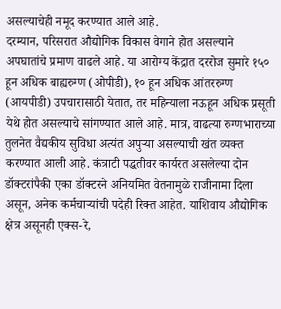असल्याचेही नमूद करण्यात आले आहे.
दरम्यान, परिसरात औद्योगिक विकास वेगाने होत असल्याने अपघातांचे प्रमाण वाढले आहे. या आरोग्य केंद्रात दररोज सुमारे १५० हून अधिक बाह्यरुग्ण (ओपीडी), १० हून अधिक आंतररुग्ण (आयपीडी) उपचारासाठी येतात, तर महिन्याला नऊहून अधिक प्रसूती येथे होत असल्याचे सांगण्यात आले आहे. मात्र, वाढत्या रुग्णभाराच्या तुलनेत वैद्यकीय सुविधा अत्यंत अपुऱ्या असल्याची खंत व्यक्त करण्यात आली आहे. कंत्राटी पद्धतीवर कार्यरत असलेल्या दोन डॉक्टरांपैकी एका डॉक्टरने अनियमित वेतनामुळे राजीनामा दिला असून, अनेक कर्मचाऱ्यांची पदेही रिक्त आहेत. याशिवाय औद्योगिक क्षेत्र असूनही एक्स-रे,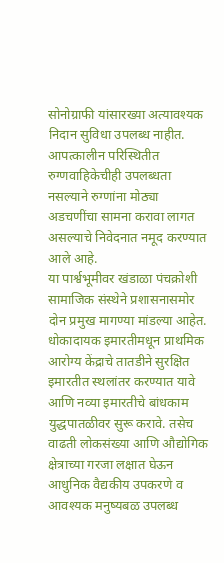सोनोग्राफी यांसारख्या अत्यावश्यक निदान सुविधा उपलब्ध नाहीत. आपत्कालीन परिस्थितीत रुग्णवाहिकेचीही उपलब्धता नसल्याने रुग्णांना मोठ्या अडचणींचा सामना करावा लागत असल्याचे निवेदनात नमूद करण्यात आले आहे.
या पार्श्वभूमीवर खंडाळा पंचक्रोशी सामाजिक संस्थेने प्रशासनासमोर दोन प्रमुख मागण्या मांडल्या आहेत. धोकादायक इमारतीमधून प्राथमिक आरोग्य केंद्राचे तातडीने सुरक्षित इमारतीत स्थलांतर करण्यात यावे आणि नव्या इमारतीचे बांधकाम युद्धपातळीवर सुरू करावे. तसेच वाढती लोकसंख्या आणि औद्योगिक क्षेत्राच्या गरजा लक्षात घेऊन आधुनिक वैद्यकीय उपकरणे व आवश्यक मनुष्यबळ उपलब्ध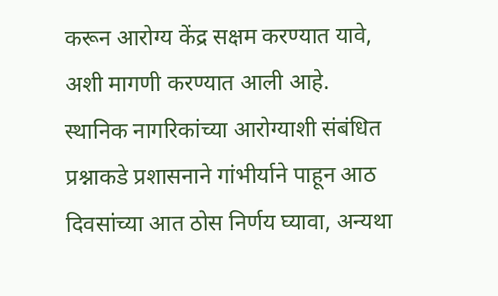करून आरोग्य केंद्र सक्षम करण्यात यावे, अशी मागणी करण्यात आली आहे. स्थानिक नागरिकांच्या आरोग्याशी संबंधित प्रश्नाकडे प्रशासनाने गांभीर्याने पाहून आठ दिवसांच्या आत ठोस निर्णय घ्यावा, अन्यथा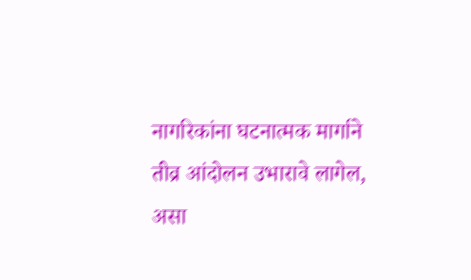नागरिकांना घटनात्मक मार्गाने तीव्र आंदोलन उभारावे लागेल, असा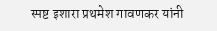स्पष्ट इशारा प्रथमेश गावणकर यांनी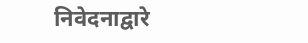निवेदनाद्वारे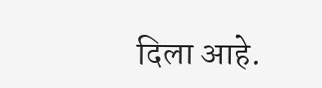दिला आहे.